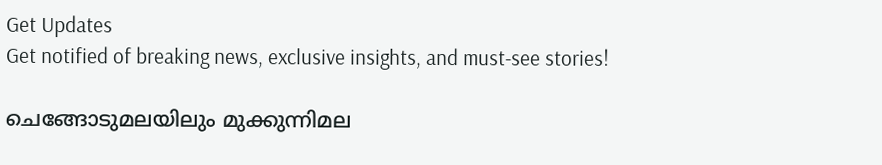Get Updates
Get notified of breaking news, exclusive insights, and must-see stories!

ചെങ്ങോടുമലയിലും മുക്കുന്നിമല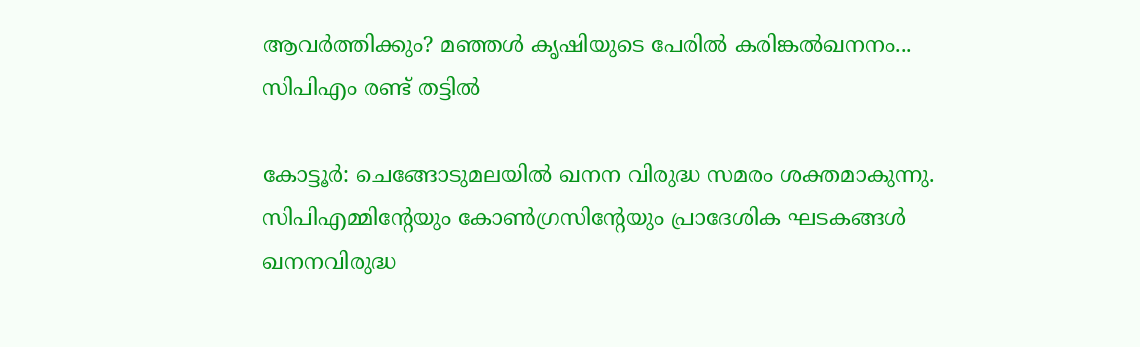ആവർത്തിക്കും? മഞ്ഞൾ കൃഷിയുടെ പേരിൽ കരിങ്കൽഖനനം... സിപിഎം രണ്ട് തട്ടിൽ

കോട്ടൂര്‍: ചെങ്ങോടുമലയില്‍ ഖനന വിരുദ്ധ സമരം ശക്തമാകുന്നു. സിപിഎമ്മിന്റേയും കോണ്‍ഗ്രസിന്റേയും പ്രാദേശിക ഘടകങ്ങള്‍ ഖനനവിരുദ്ധ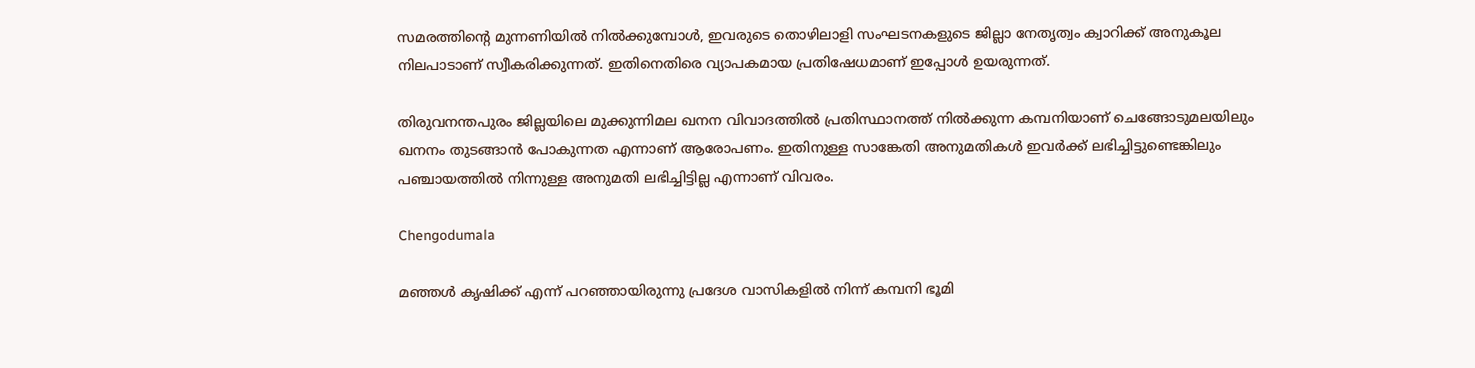സമരത്തിന്റെ മുന്നണിയില്‍ നില്‍ക്കുമ്പോള്‍, ഇവരുടെ തൊഴിലാളി സംഘടനകളുടെ ജില്ലാ നേതൃത്വം ക്വാറിക്ക് അനുകൂല നിലപാടാണ് സ്വീകരിക്കുന്നത്. ഇതിനെതിരെ വ്യാപകമായ പ്രതിഷേധമാണ് ഇപ്പോള്‍ ഉയരുന്നത്.

തിരുവനന്തപുരം ജില്ലയിലെ മുക്കുന്നിമല ഖനന വിവാദത്തില്‍ പ്രതിസ്ഥാനത്ത് നില്‍ക്കുന്ന കമ്പനിയാണ് ചെങ്ങോടുമലയിലും ഖനനം തുടങ്ങാന്‍ പോകുന്നത എന്നാണ് ആരോപണം. ഇതിനുള്ള സാങ്കേതി അനുമതികള്‍ ഇവര്‍ക്ക് ലഭിച്ചിട്ടുണ്ടെങ്കിലും പഞ്ചായത്തില്‍ നിന്നുള്ള അനുമതി ലഭിച്ചിട്ടില്ല എന്നാണ് വിവരം.

Chengodumala

മഞ്ഞള്‍ കൃഷിക്ക് എന്ന് പറഞ്ഞായിരുന്നു പ്രദേശ വാസികളില്‍ നിന്ന് കമ്പനി ഭൂമി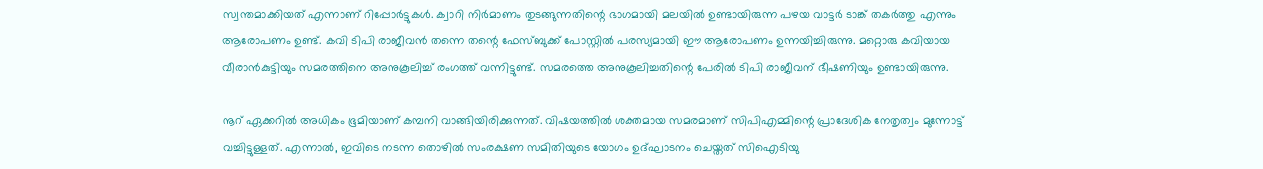സ്വന്തമാക്കിയത് എന്നാണ് റിപ്പോര്‍ട്ടുകള്‍. ക്വാറി നിര്‍മാണം തുടങ്ങുന്നതിന്റെ ഭാഗമായി മലയില്‍ ഉണ്ടായിരുന്ന പഴയ വാട്ടര്‍ ടാങ്ക് തകര്‍ത്തു എന്നും ആരോപണം ഉണ്ട്. കവി ടിപി രാജീവന്‍ തന്നെ തന്റെ ഫേസ്ബുക്ക് പോസ്റ്റില്‍ പരസ്യമായി ഈ ആരോപണം ഉന്നയിച്ചിരുന്നു. മറ്റൊരു കവിയായ വീരാന്‍കുട്ടിയും സമരത്തിനെ അനുകൂലിച്ച് രംഗത്ത് വന്നിട്ടുണ്ട്. സമരത്തെ അനുകൂലിച്ചതിന്റെ പേരില്‍ ടിപി രാജീവന് ഭീഷണിയും ഉണ്ടായിരുന്നു.

നൂറ് ഏക്കറില്‍ അധികം ഭൂമിയാണ് കമ്പനി വാങ്ങിയിരിക്കുന്നത്. വിഷയത്തില്‍ ശക്തമായ സമരമാണ് സിപിഎമ്മിന്റെ പ്രാദേശിക നേതൃത്വം മുന്നോട്ട് വച്ചിട്ടുള്ളത്. എന്നാല്‍, ഇവിടെ നടന്ന തൊഴില്‍ സംരക്ഷണ സമിതിയുടെ യോഗം ഉദ്ഘാടനം ചെയ്തത് സിഐടിയു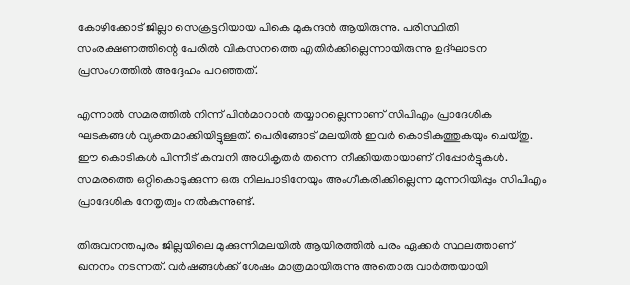കോഴിക്കോട് ജില്ലാ സെക്രട്ടറിയായ പികെ മുകുന്ദന്‍ ആയിരുന്നു. പരിസ്ഥിതി സംരക്ഷണത്തിന്റെ പേരില്‍ വികസനത്തെ എതിര്‍ക്കില്ലെന്നായിരുന്നു ഉദ്ഘാടന പ്രസംഗത്തില്‍ അദ്ദേഹം പറഞ്ഞത്.

എന്നാല്‍ സമരത്തില്‍ നിന്ന് പിന്‍മാറാന്‍ തയ്യാറല്ലെന്നാണ് സിപിഎം പ്രാദേശിക ഘടകങ്ങള്‍ വ്യക്തമാക്കിയിട്ടുള്ളത്. പെരിങ്ങോട് മലയില്‍ ഇവര്‍ കൊടികുത്തുകയും ചെയ്തു. ഈ കൊടികള്‍ പിന്നീട് കമ്പനി അധികൃതര്‍ തന്നെ നീക്കിയതായാണ് റിപ്പോര്‍ട്ടുകള്‍. സമരത്തെ ഒറ്റികൊടുക്കുന്ന ഒരു നിലപാടിനേയും അംഗീകരിക്കില്ലെന്ന മുന്നറിയിപ്പും സിപിഎം പ്രാദേശിക നേതൃത്വം നല്‍കുന്നുണ്ട്.

തിരുവനന്തപുരം ജില്ലയിലെ മുക്കുന്നിമലയില്‍ ആയിരത്തില്‍ പരം ഏക്കര്‍ സ്ഥലത്താണ് ഖനനം നടന്നത്. വര്‍ഷങ്ങള്‍ക്ക് ശേഷം മാത്രമായിരുന്നു അതൊരു വാര്‍ത്തയായി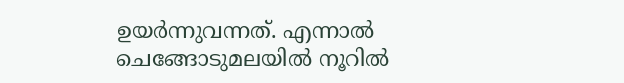ഉയര്‍ന്നുവന്നത്. എന്നാല്‍ ചെങ്ങോടുമലയില്‍ നൂറില്‍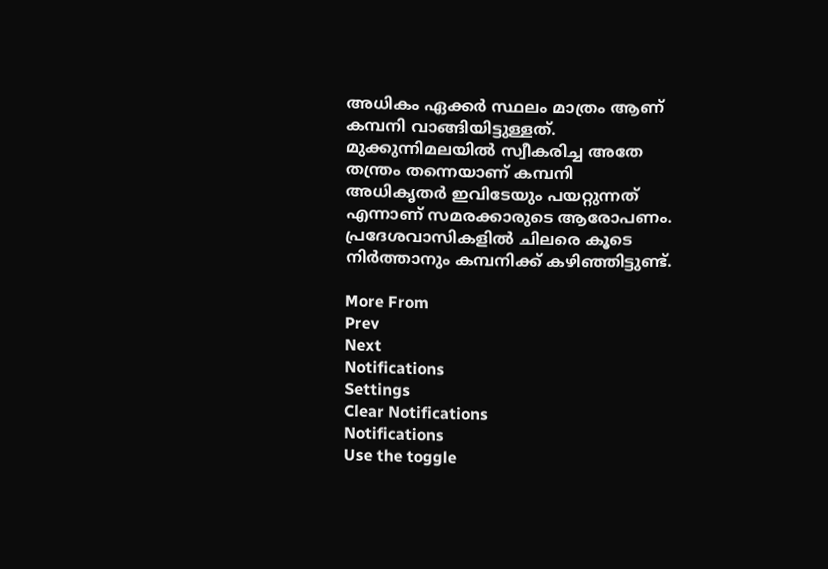അധികം ഏക്കര്‍ സ്ഥലം മാത്രം ആണ് കമ്പനി വാങ്ങിയിട്ടുള്ളത്. മുക്കുന്നിമലയില്‍ സ്വീകരിച്ച അതേ തന്ത്രം തന്നെയാണ് കമ്പനി അധികൃതര്‍ ഇവിടേയും പയറ്റുന്നത് എന്നാണ് സമരക്കാരുടെ ആരോപണം. പ്രദേശവാസികളില്‍ ചിലരെ കൂടെ നിര്‍ത്താനും കമ്പനിക്ക് കഴിഞ്ഞിട്ടുണ്ട്.

More From
Prev
Next
Notifications
Settings
Clear Notifications
Notifications
Use the toggle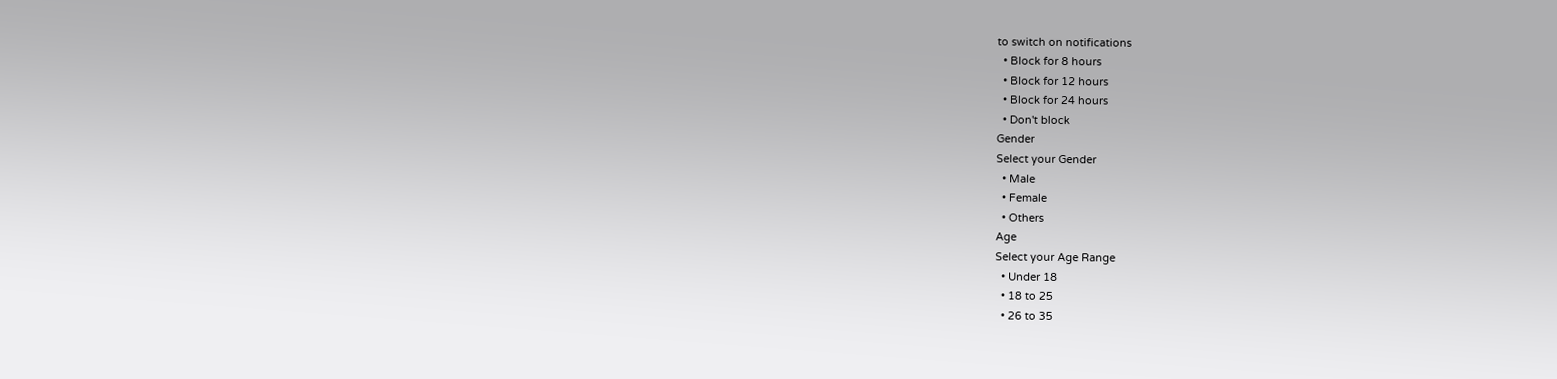to switch on notifications
  • Block for 8 hours
  • Block for 12 hours
  • Block for 24 hours
  • Don't block
Gender
Select your Gender
  • Male
  • Female
  • Others
Age
Select your Age Range
  • Under 18
  • 18 to 25
  • 26 to 35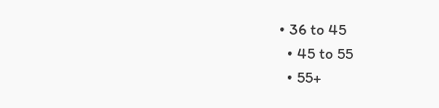• 36 to 45
  • 45 to 55
  • 55+